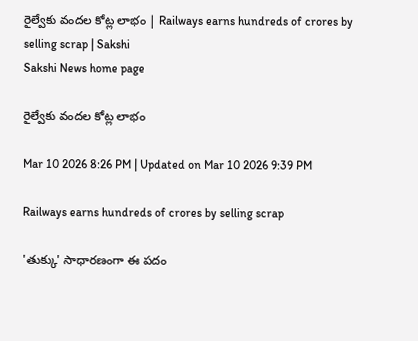రైల్వేకు వందల కోట్ల లాభం | Railways earns hundreds of crores by selling scrap | Sakshi
Sakshi News home page

రైల్వేకు వందల కోట్ల లాభం

Mar 10 2026 8:26 PM | Updated on Mar 10 2026 9:39 PM

Railways earns hundreds of crores by selling scrap

'తుక్కు' సాధారణంగా ఈ పదం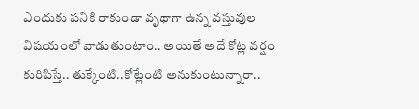ఎందుకు పనికి రాకుండా వృథాగా ఉన్న వస్తువుల విషయంలో వాడుతుంటాం.. అయితే అదే కోట్ల వర్షం కురిపిస్తే.. తుక్కేంటి..కోట్లేంటి అనుకుంటున్నారా..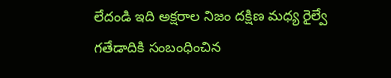లేదండి ఇది అక్షరాల నిజం దక్షిణ మధ్య రైల్వే గతేడాదికి సంబంధించిన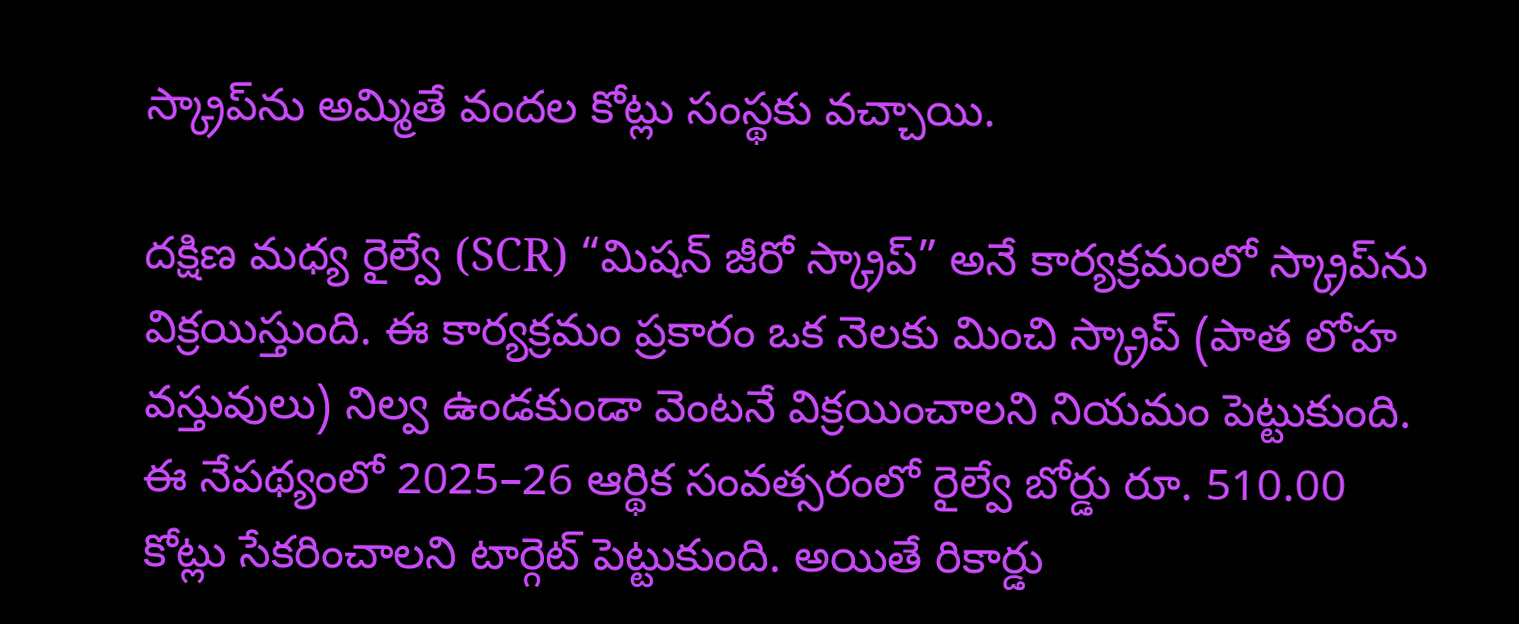స్క్రాప్‌ను అమ్మితే వందల కోట్లు సంస్థకు వచ్చాయి.

దక్షిణ మధ్య రైల్వే (SCR) “మిషన్ జీరో స్క్రాప్” అనే కార్యక్రమంలో స్క్రాప్‌ను విక్రయిస్తుంది. ఈ కార్యక్రమం ప్రకారం ఒక నెలకు మించి స్క్రాప్ (పాత లోహ వస్తువులు) నిల్వ ఉండకుండా వెంటనే విక్రయించాలని నియమం పెట్టుకుంది. ఈ నేపథ్యంలో 2025–26 ఆర్థిక సంవత్సరంలో రైల్వే బోర్డు రూ. 510.00 కోట్లు సేకరించాలని టార్గెట్ పెట్టుకుంది. అయితే రికార్డు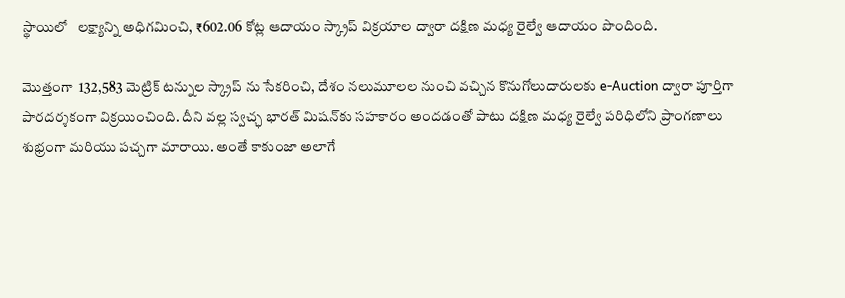స్థాయిలో   లక్ష్యాన్ని అధిగమించి, ₹602.06 కోట్ల ఆదాయం స్క్రాప్ విక్రయాల ద్వారా దక్షిణ మధ్య రైల్వే ఆదాయం పొందింది.

మొత్తంగా  132,583 మెట్రిక్ టన్నుల స్క్రాప్ ను సేకరించి, దేశం నలుమూలల నుంచి వచ్చిన కొనుగోలుదారులకు e-Auction ద్వారా పూర్తిగా పారదర్శకంగా విక్రయించింది. దీని వల్ల స్వచ్ఛ భారత్ మిషన్‌కు సహకారం అందడంతో పాటు దక్షిణ మధ్య రైల్వే పరిధిలోని ప్రాంగణాలు శుభ్రంగా మరియు పచ్చగా మారాయి. అంతే కాకుంజా అలాగే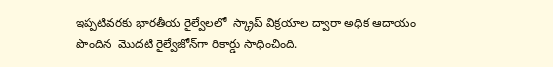ఇప్పటివరకు భారతీయ రైల్వేలలో  స్క్రాప్ విక్రయాల ద్వారా అధిక ఆదాయం పొందిన  మెుదటి రైల్వేజోన్‌గా రికార్డు సాధించింది.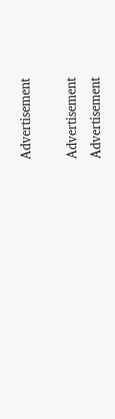Advertisement

Advertisement
Advertisement